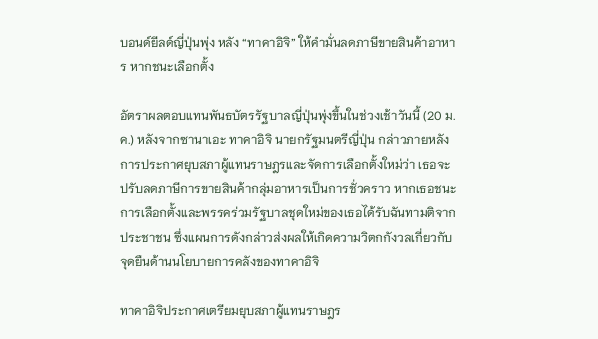บอนด์ยีลด์ญี่ปุ่นพุ่ง หลัง “ทาคาอิจิ” ให้คำมั่นลดภาษีขายสินค้าอาหาร หากชนะเลือกตั้ง

อัตราผลตอบแทนพันธบัตรรัฐบาลญี่ปุ่นพุ่งขึ้นในช่วงเช้าวันนี้ (20 ม.ค.) หลังจากซานาเอะ ทาคาอิจิ นายกรัฐมนตรีญี่ปุ่น กล่าวภายหลังการประกาศยุบสภาผู้แทนราษฎรและจัดการเลือกตั้งใหม่ว่า เธอจะปรับลดภาษีการขายสินค้ากลุ่มอาหารเป็นการชั่วคราว หากเธอชนะการเลือกตั้งและพรรคร่วมรัฐบาลชุดใหม่ของเธอได้รับฉันทามติจากประชาชน ซึ่งแผนการดังกล่าวส่งผลให้เกิดความวิตกกังวลเกี่ยวกับจุดยืนด้านนโยบายการคลังของทาคาอิจิ

ทาคาอิจิประกาศเตรียมยุบสภาผู้แทนราษฎร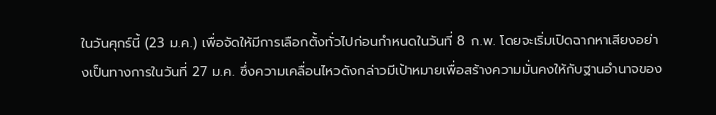ในวันศุกร์นี้ (23 ม.ค.) เพื่อจัดให้มีการเลือกตั้งทั่วไปก่อนกำหนดในวันที่ 8 ก.พ. โดยจะเริ่มเปิดฉากหาเสียงอย่างเป็นทางการในวันที่ 27 ม.ค. ซึ่งความเคลื่อนไหวดังกล่าวมีเป้าหมายเพื่อสร้างความมั่นคงให้กับฐานอำนาจของ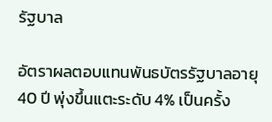รัฐบาล

อัตราผลตอบแทนพันธบัตรรัฐบาลอายุ 40 ปี พุ่งขึ้นแตะระดับ 4% เป็นครั้ง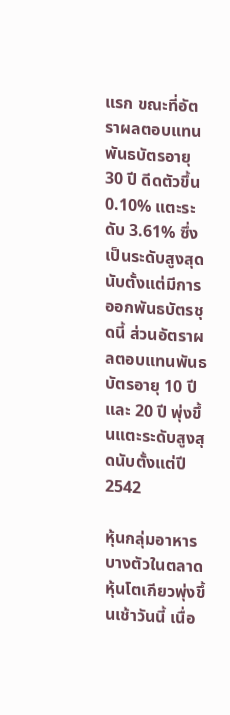แรก ขณะที่อัตราผลตอบแทนพันธบัตรอายุ 30 ปี ดีดตัวขึ้น 0.10% แตะระดับ 3.61% ซึ่งเป็นระดับสูงสุดนับตั้งแต่มีการออกพันธบัตรชุดนี้ ส่วนอัตราผลตอบแทนพันธบัตรอายุ 10 ปี และ 20 ปี พุ่งขึ้นแตะระดับสูงสุดนับตั้งแต่ปี 2542

หุ้นกลุ่มอาหารบางตัวในตลาดหุ้นโตเกียวพุ่งขึ้นเช้าวันนี้ เนื่อ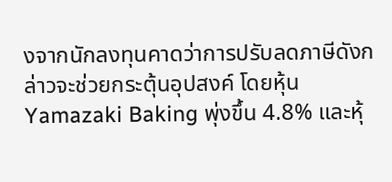งจากนักลงทุนคาดว่าการปรับลดภาษีดังกล่าวจะช่วยกระตุ้นอุปสงค์ โดยหุ้น Yamazaki Baking พุ่งขึ้น 4.8% และหุ้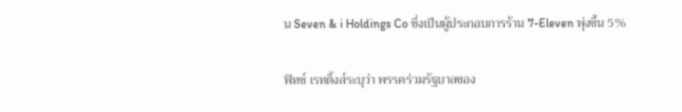น Seven & i Holdings Co ซึ่งเป็นผู้ประกอบการร้าน 7-Eleven พุ่งขึ้น 5%

ฟิทช์ เรทติ้งส์ระบุว่า พรรคร่วมรัฐบาลของ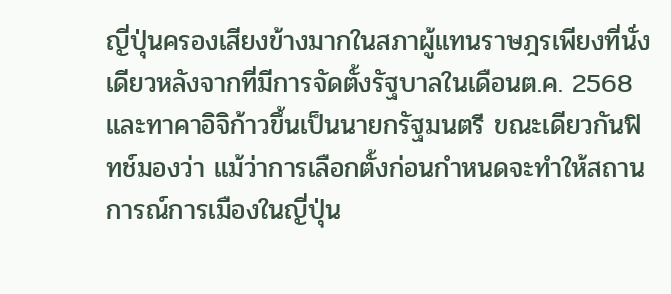ญี่ปุ่นครองเสียงข้างมากในสภาผู้แทนราษฎรเพียงที่นั่งเดียวหลังจากที่มีการจัดตั้งรัฐบาลในเดือนต.ค. 2568 และทาคาอิจิก้าวขึ้นเป็นนายกรัฐมนตรี ขณะเดียวกันฟิทช์มองว่า แม้ว่าการเลือกตั้งก่อนกำหนดจะทำให้สถานการณ์การเมืองในญี่ปุ่น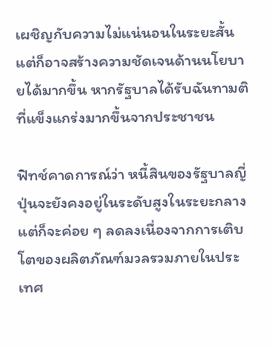เผชิญกับความไม่แน่นอนในระยะสั้น แต่ก็อาจสร้างความชัดเจนด้านนโยบายได้มากขึ้น หากรัฐบาลได้รับฉันทามติที่แข็งแกร่งมากขึ้นจากประชาชน

ฟิทช์คาดการณ์ว่า หนี้สินของรัฐบาลญี่ปุ่นจะยังคงอยู่ในระดับสูงในระยะกลาง แต่ก็จะค่อย ๆ ลดลงเนื่องจากการเติบโตของผลิตภัณฑ์มวลรวมภายในประเทศ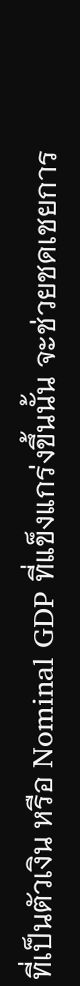ที่เป็นตัวเงิน หรือ Nominal GDP ที่แข็งแกร่งขึ้นนั้น จะช่วยชดเชยการ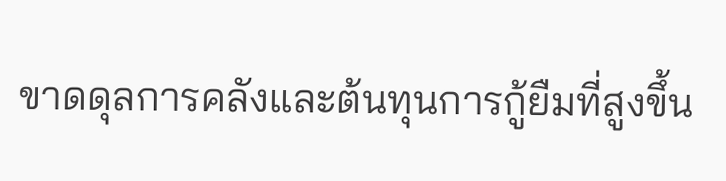ขาดดุลการคลังและต้นทุนการกู้ยืมที่สูงขึ้น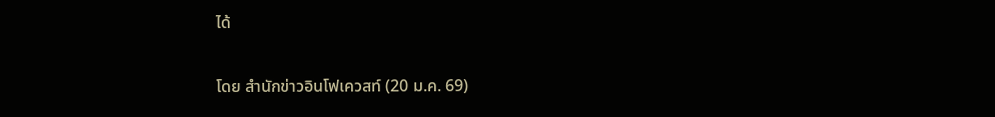ได้

โดย สำนักข่าวอินโฟเควสท์ (20 ม.ค. 69)